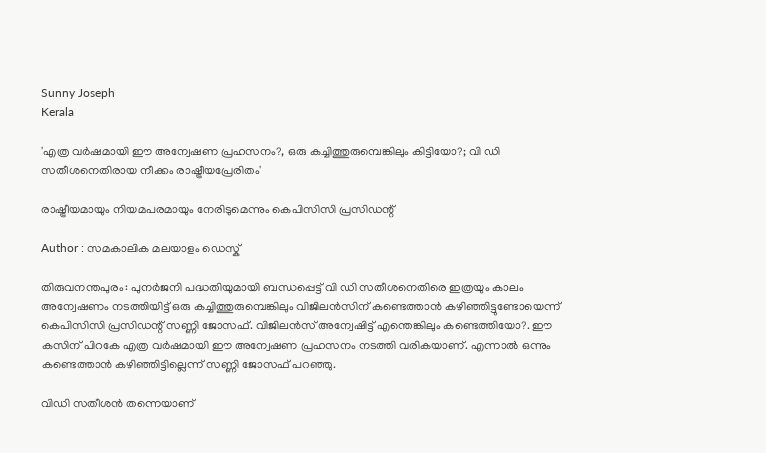Sunny Joseph
Kerala

'എത്ര വര്‍ഷമായി ഈ അന്വേഷണ പ്രഹസനം?, ഒരു കച്ചിത്തുരുമ്പെങ്കിലും കിട്ടിയോ?; വി ഡി സതീശനെതിരായ നീക്കം രാഷ്ട്രീയപ്രേരിതം'

രാഷ്ട്രീയമായും നിയമപരമായും നേരിടുമെന്നും കെപിസിസി പ്രസിഡന്റ്

Author : സമകാലിക മലയാളം ഡെസ്ക്

തിരുവനന്തപുരം: പുനര്‍ജനി പദ്ധതിയുമായി ബന്ധപ്പെട്ട് വി ഡി സതീശനെതിരെ ഇത്രയും കാലം അന്വേഷണം നടത്തിയിട്ട് ഒരു കച്ചിത്തുരുമ്പെങ്കിലും വിജിലന്‍സിന് കണ്ടെത്താന്‍ കഴിഞ്ഞിട്ടുണ്ടോയെന്ന് കെപിസിസി പ്രസിഡന്റ് സണ്ണി ജോസഫ്. വിജിലന്‍സ് അന്വേഷിട്ട് എന്തെങ്കിലും കണ്ടെത്തിയോ?. ഈ കസിന് പിറകേ എത്ര വര്‍ഷമായി ഈ അന്വേഷണ പ്രഹസനം നടത്തി വരികയാണ്. എന്നാല്‍ ഒന്നും കണ്ടെത്താന്‍ കഴിഞ്ഞിട്ടില്ലെന്ന് സണ്ണി ജോസഫ് പറഞ്ഞു.

വിഡി സതീശന്‍ തന്നെയാണ്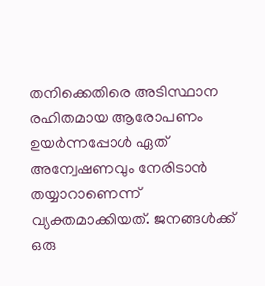തനിക്കെതിരെ അടിസ്ഥാന രഹിതമായ ആരോപണം ഉയര്‍ന്നപ്പോള്‍ ഏത് അന്വേഷണവും നേരിടാന്‍ തയ്യാറാണെന്ന് വ്യക്തമാക്കിയത്. ജനങ്ങള്‍ക്ക് ഒരു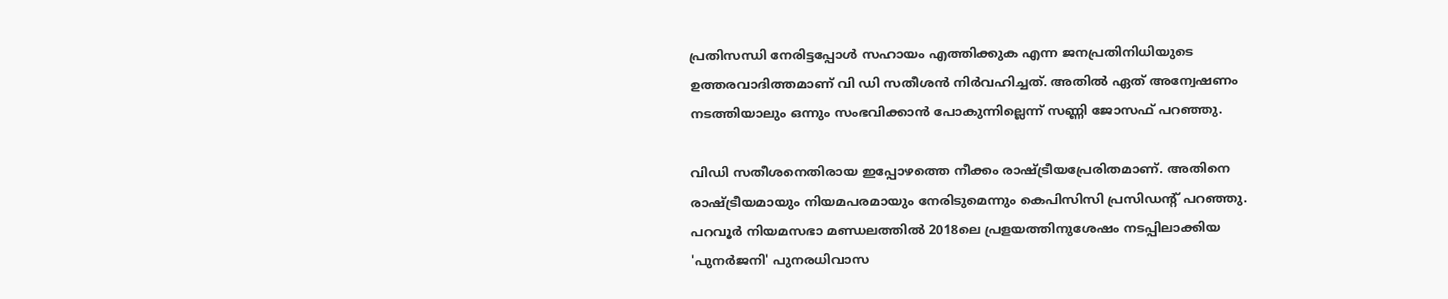പ്രതിസന്ധി നേരിട്ടപ്പോള്‍ സഹായം എത്തിക്കുക എന്ന ജനപ്രതിനിധിയുടെ ഉത്തരവാദിത്തമാണ് വി ഡി സതീശന്‍ നിര്‍വഹിച്ചത്. അതില്‍ ഏത് അന്വേഷണം നടത്തിയാലും ഒന്നും സംഭവിക്കാൻ പോകുന്നില്ലെന്ന് സണ്ണി ജോസഫ് പറഞ്ഞു.

വിഡി സതീശനെതിരായ ഇപ്പോഴത്തെ നീക്കം രാഷ്ട്രീയപ്രേരിതമാണ്. അതിനെ രാഷ്ട്രീയമായും നിയമപരമായും നേരിടുമെന്നും കെപിസിസി പ്രസിഡന്റ് പറഞ്ഞു. പറവൂര്‍ നിയമസഭാ മണ്ഡലത്തില്‍ 2018ലെ പ്രളയത്തിനുശേഷം നടപ്പിലാക്കിയ 'പുനര്‍ജനി' പുനരധിവാസ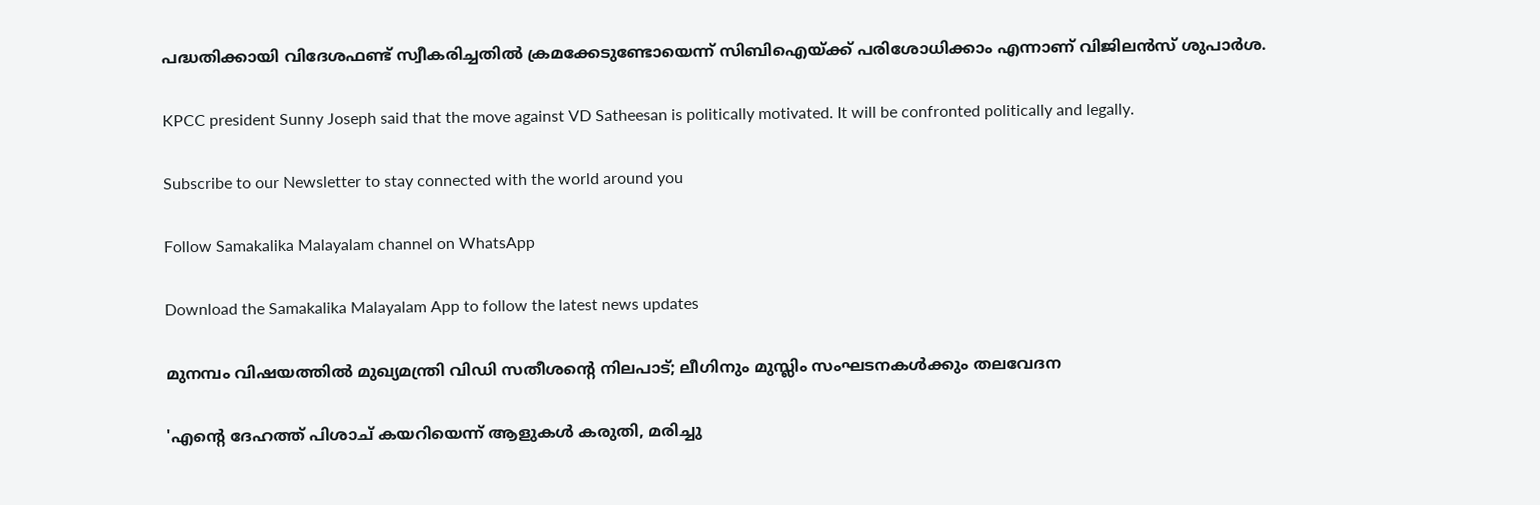പദ്ധതിക്കായി വിദേശഫണ്ട് സ്വീകരിച്ചതില്‍ ക്രമക്കേടുണ്ടോയെന്ന് സിബിഐയ്ക്ക് പരിശോധിക്കാം എന്നാണ് വിജിലന്‍സ് ശുപാര്‍ശ.

KPCC president Sunny Joseph said that the move against VD Satheesan is politically motivated. It will be confronted politically and legally.

Subscribe to our Newsletter to stay connected with the world around you

Follow Samakalika Malayalam channel on WhatsApp

Download the Samakalika Malayalam App to follow the latest news updates

മുനമ്പം വിഷയത്തിൽ മുഖ്യമന്ത്രി വിഡി സതീശന്റെ നിലപാട്; ലീഗിനും മുസ്ലിം സംഘടനകൾക്കും തലവേദന

'എന്റെ ദേഹത്ത് പിശാച് കയറിയെന്ന് ആളുകൾ കരുതി, മരിച്ചു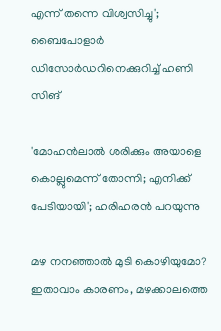എന്ന് തന്നെ വിശ്വസിച്ചു'; ബൈപോളാർ ഡിസോർഡറിനെക്കുറിച്ച് ഹണി സിങ്

'മോഹന്‍ലാല്‍ ശരിക്കും അയാളെ കൊല്ലുമെന്ന് തോന്നി; എനിക്ക് പേടിയായി'; ഹരിഹരന്‍ പറയുന്നു

മഴ നനഞ്ഞാൽ മുടി കൊഴിയുമോ? ഇതാവാം കാരണം, മഴക്കാലത്തെ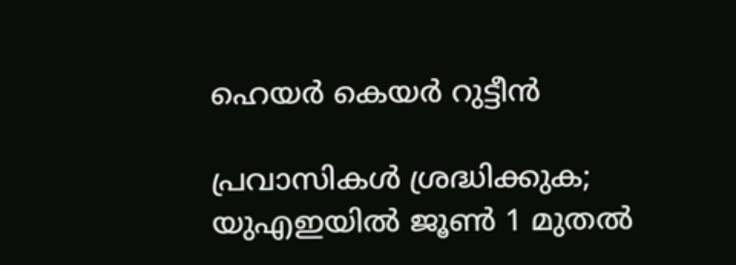ഹെയർ കെയർ റുട്ടീൻ

പ്രവാസികൾ ശ്രദ്ധിക്കുക; യുഎഇയിൽ ജൂൺ 1 മുതൽ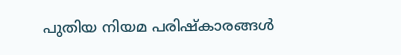പുതിയ നിയമ പരിഷ്കാരങ്ങൾ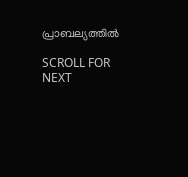പ്രാബല്യത്തിൽ

SCROLL FOR NEXT